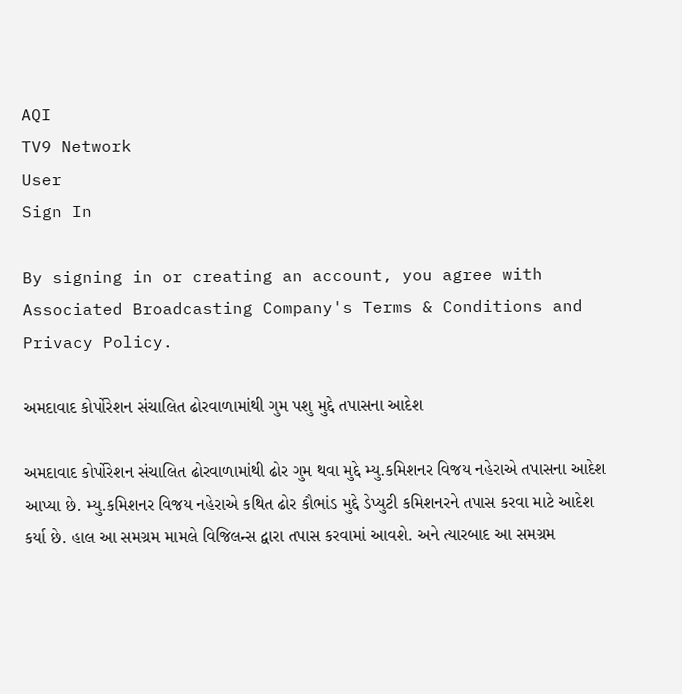AQI
TV9 Network
User
Sign In

By signing in or creating an account, you agree with Associated Broadcasting Company's Terms & Conditions and Privacy Policy.

અમદાવાદ કોર્પોરેશન સંચાલિત ઢોરવાળામાંથી ગુમ પશુ મુદ્દે તપાસના આદેશ

અમદાવાદ કોર્પોરેશન સંચાલિત ઢોરવાળામાંથી ઢોર ગુમ થવા મુદ્દે મ્યુ.કમિશનર વિજય નહેરાએ તપાસના આદેશ આપ્યા છે. મ્યુ.કમિશનર વિજય નહેરાએ કથિત ઢોર કૌભાંડ મુદ્દે ડેપ્યુટી કમિશનરને તપાસ કરવા માટે આદેશ કર્યા છે. હાલ આ સમગ્રમ મામલે વિજિલન્સ દ્વારા તપાસ કરવામાં આવશે. અને ત્યારબાદ આ સમગ્રમ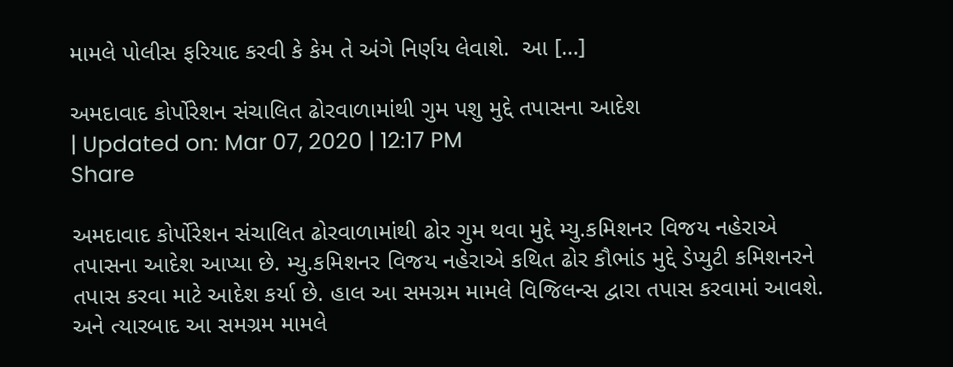મામલે પોલીસ ફરિયાદ કરવી કે કેમ તે અંગે નિર્ણય લેવાશે.  આ […]

અમદાવાદ કોર્પોરેશન સંચાલિત ઢોરવાળામાંથી ગુમ પશુ મુદ્દે તપાસના આદેશ
| Updated on: Mar 07, 2020 | 12:17 PM
Share

અમદાવાદ કોર્પોરેશન સંચાલિત ઢોરવાળામાંથી ઢોર ગુમ થવા મુદ્દે મ્યુ.કમિશનર વિજય નહેરાએ તપાસના આદેશ આપ્યા છે. મ્યુ.કમિશનર વિજય નહેરાએ કથિત ઢોર કૌભાંડ મુદ્દે ડેપ્યુટી કમિશનરને તપાસ કરવા માટે આદેશ કર્યા છે. હાલ આ સમગ્રમ મામલે વિજિલન્સ દ્વારા તપાસ કરવામાં આવશે. અને ત્યારબાદ આ સમગ્રમ મામલે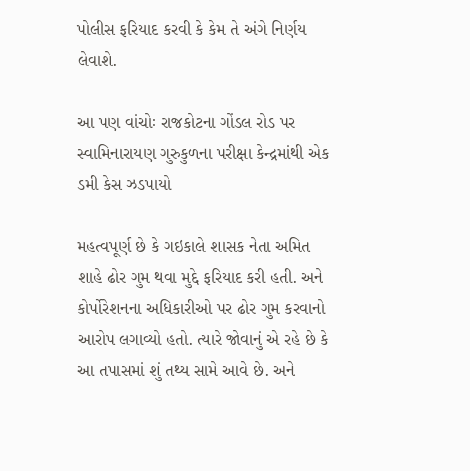પોલીસ ફરિયાદ કરવી કે કેમ તે અંગે નિર્ણય લેવાશે.

આ પણ વાંચોઃ રાજકોટના ગોંડલ રોડ પર સ્વામિનારાયણ ગુરુકુળના પરીક્ષા કેન્દ્રમાંથી એક ડમી કેસ ઝડપાયો

મહત્વપૂર્ણ છે કે ગઇકાલે શાસક નેતા અમિત શાહે ઢોર ગુમ થવા મુદ્દે ફરિયાદ કરી હતી. અને કોર્પોરેશનના અધિકારીઓ પર ઢોર ગુમ કરવાનો આરોપ લગાવ્યો હતો. ત્યારે જોવાનું એ રહે છે કે આ તપાસમાં શું તથ્ય સામે આવે છે. અને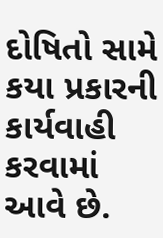દોષિતો સામે કયા પ્રકારની કાર્યવાહી કરવામાં આવે છે.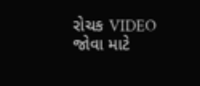રોચક VIDEO જોવા માટે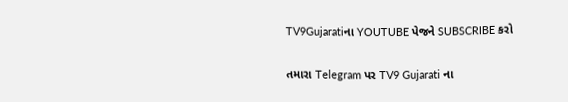TV9Gujaratiના YOUTUBE પેજને SUBSCRIBE કરો

તમારા Telegram પર TV9 Gujarati ના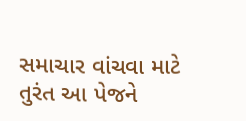સમાચાર વાંચવા માટે તુરંત આ પેજને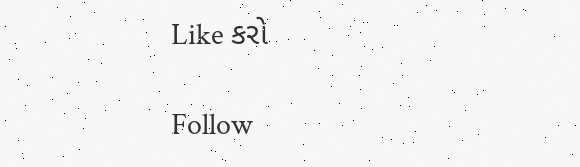Like કરો

Follow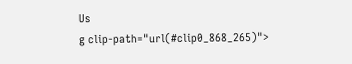Us
g clip-path="url(#clip0_868_265)">